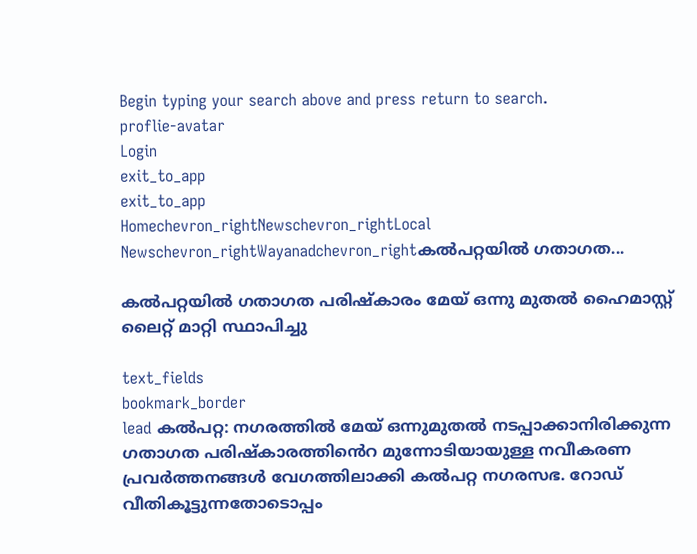Begin typing your search above and press return to search.
proflie-avatar
Login
exit_to_app
exit_to_app
Homechevron_rightNewschevron_rightLocal Newschevron_rightWayanadchevron_rightകൽപറ്റയിൽ ഗതാഗത...

കൽപറ്റയിൽ ഗതാഗത പരിഷ്‌കാരം മേയ് ഒന്നു മുതല്‍ ഹൈമാസ്റ്റ് ലൈറ്റ് മാറ്റി സ്ഥാപിച്ചു

text_fields
bookmark_border
lead കല്‍പറ്റ: നഗരത്തില്‍ മേയ് ഒന്നുമുതല്‍ നടപ്പാക്കാനിരിക്കുന്ന ഗതാഗത പരിഷ്‌കാരത്തി‍ൻെറ മുന്നോടിയായുള്ള നവീകരണ പ്രവര്‍ത്തനങ്ങള്‍ വേഗത്തിലാക്കി കല്‍പറ്റ നഗരസഭ. റോഡ് വീതികൂട്ടുന്നതോടൊപ്പം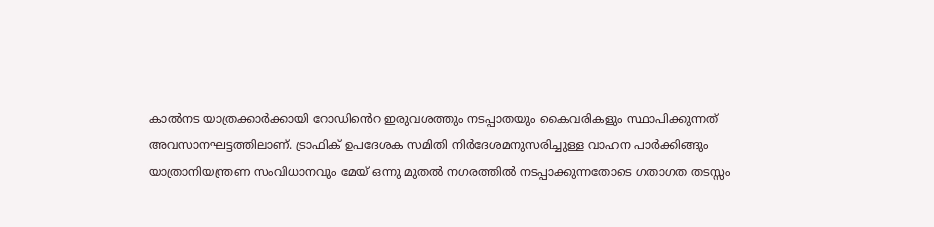കാല്‍നട യാത്രക്കാര്‍ക്കായി റോഡി‍ൻെറ ഇരുവശത്തും നടപ്പാതയും കൈവരികളും സ്ഥാപിക്കുന്നത് അവസാനഘട്ടത്തിലാണ്. ട്രാഫിക് ഉപദേശക സമിതി നിര്‍ദേശമനുസരിച്ചുള്ള വാഹന പാര്‍ക്കിങ്ങും യാത്രാനിയന്ത്രണ സംവിധാനവും മേയ് ഒന്നു മുതല്‍ നഗരത്തില്‍ നടപ്പാക്കുന്നതോടെ ഗതാഗത തടസ്സം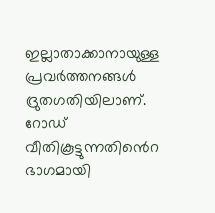ഇല്ലാതാക്കാനായുള്ള പ്രവര്‍ത്തനങ്ങള്‍ ദ്രുതഗതിയിലാണ്. റോഡ് വീതികൂട്ടുന്നതി‍ൻെറ ഭാഗമായി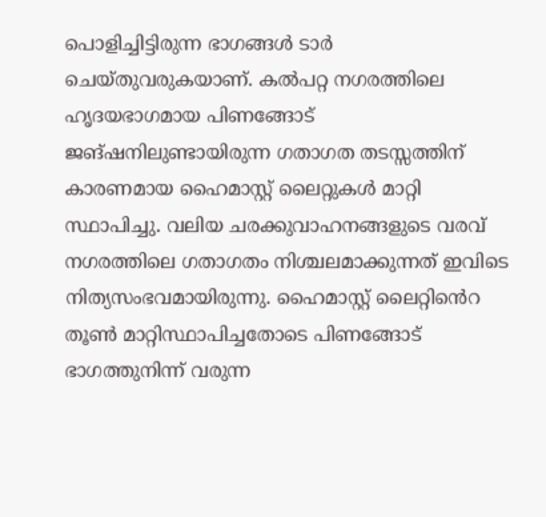പൊളിച്ചിട്ടിരുന്ന ഭാഗങ്ങള്‍ ടാര്‍ ചെയ്തുവരുകയാണ്. കല്‍പറ്റ നഗരത്തിലെ ഹൃദയഭാഗമായ പിണങ്ങോട് ജങ്ഷനിലുണ്ടായിരുന്ന ഗതാഗത തടസ്സത്തിന് കാരണമായ ഹൈമാസ്റ്റ് ലൈറ്റുകള്‍ മാറ്റി സ്ഥാപിച്ചു. വലിയ ചരക്കുവാഹനങ്ങളുടെ വരവ് നഗരത്തിലെ ഗതാഗതം നിശ്ചലമാക്കുന്നത് ഇവിടെ നിത്യസംഭവമായിരുന്നു. ഹൈമാസ്റ്റ് ലൈറ്റി‍ൻെറ തൂൺ മാറ്റിസ്ഥാപിച്ചതോടെ പിണങ്ങോട് ഭാഗത്തുനിന്ന് വരുന്ന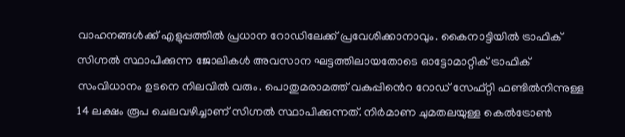വാഹനങ്ങള്‍ക്ക് എളുപ്പത്തില്‍ പ്രധാന റോഡിലേക്ക് പ്രവേശിക്കാനാവും. കൈനാട്ടിയില്‍ ട്രാഫിക് സിഗ്നല്‍ സ്ഥാപിക്കുന്ന ജോലികള്‍ അവസാന ഘട്ടത്തിലായതോടെ ഓട്ടോമാറ്റിക് ട്രാഫിക് സംവിധാനം ഉടനെ നിലവില്‍ വരും. പൊതുമരാമത്ത് വകുപ്പി‍ൻെറ റോഡ് സേഫ്റ്റി ഫണ്ടിൽനിന്നുള്ള 14 ലക്ഷം രൂപ ചെലവഴിച്ചാണ് സിഗ്നല്‍ സ്ഥാപിക്കുന്നത്. നിർമാണ ചുമതലയുള്ള കെല്‍ട്രോണ്‍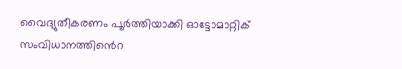വൈദ്യുതീകരണം പൂര്‍ത്തിയാക്കി ഓട്ടോമാറ്റിക് സംവിധാനത്തി‍ൻെറ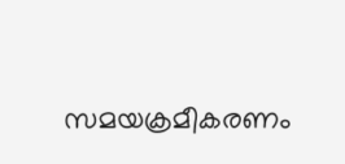സമയക്രമീകരണം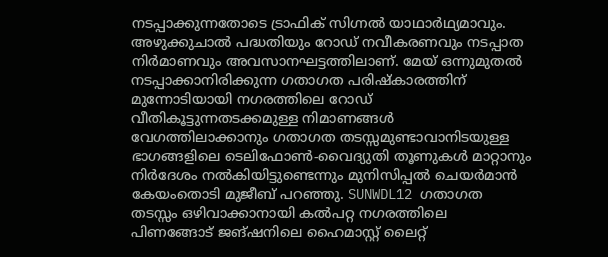നടപ്പാക്കുന്നതോടെ ട്രാഫിക് സിഗ്നല്‍ യാഥാർഥ്യമാവും. അഴുക്കുചാല്‍ പദ്ധതിയും റോഡ് നവീകരണവും നടപ്പാത നിർമാണവും അവസാനഘട്ടത്തിലാണ്. മേയ് ഒന്നുമുതല്‍ നടപ്പാക്കാനിരിക്കുന്ന ഗതാഗത പരിഷ്‌കാരത്തിന് മുന്നോടിയായി നഗരത്തിലെ റോഡ് വീതികൂട്ടുന്നതടക്കമുള്ള നിമാണങ്ങള്‍ വേഗത്തിലാക്കാനും ഗതാഗത തടസ്സമുണ്ടാവാനിടയുള്ള ഭാഗങ്ങളിലെ ടെലിഫോണ്‍-വൈദ്യുതി തൂണുകൾ മാറ്റാനും നിർദേശം നല്‍കിയിട്ടുണ്ടെന്നും മുനിസിപ്പല്‍ ചെയര്‍മാന്‍ കേയംതൊടി മുജീബ് പറഞ്ഞു. SUNWDL12 ഗതാഗത തടസ്സം ഒഴിവാക്കാനായി കല്‍പറ്റ നഗരത്തിലെ പിണങ്ങോട് ജങ്ഷനിലെ ഹൈമാസ്റ്റ് ലൈറ്റ്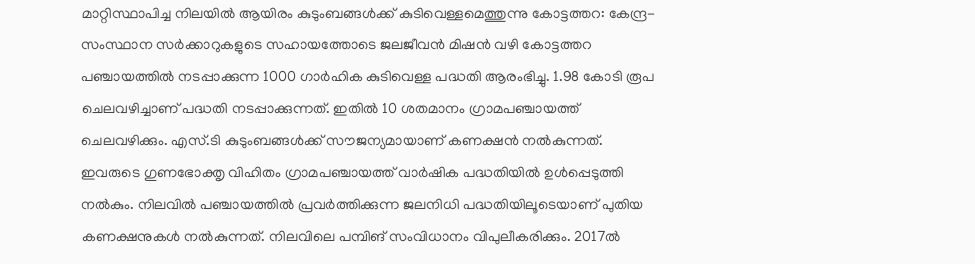മാറ്റിസ്ഥാപിച്ച നിലയിൽ ആയിരം കുടുംബങ്ങള്‍ക്ക് കുടിവെള്ളമെത്തുന്നു കോട്ടത്തറ: കേന്ദ്ര-സംസ്ഥാന സര്‍ക്കാറുകളുടെ സഹായത്തോടെ ജലജീവന്‍ മിഷന്‍ വഴി കോട്ടത്തറ പഞ്ചായത്തിൽ നടപ്പാക്കുന്ന 1000 ഗാര്‍ഹിക കുടിവെള്ള പദ്ധതി ആരംഭിച്ചു. 1.98 കോടി രൂപ ചെലവഴിച്ചാണ് പദ്ധതി നടപ്പാക്കുന്നത്. ഇതില്‍ 10 ശതമാനം ഗ്രാമപഞ്ചായത്ത് ചെലവഴിക്കും. എസ്.ടി കുടുംബങ്ങള്‍ക്ക് സൗജന്യമായാണ് കണക്ഷന്‍ നല്‍കുന്നത്. ഇവരുടെ ഗുണഭോക്തൃ വിഹിതം ഗ്രാമപഞ്ചായത്ത് വാര്‍ഷിക പദ്ധതിയില്‍ ഉള്‍പ്പെടുത്തി നല്‍കും. നിലവില്‍ പഞ്ചായത്തില്‍ പ്രവര്‍ത്തിക്കുന്ന ജലനിധി പദ്ധതിയിലൂടെയാണ് പുതിയ കണക്ഷനുകള്‍ നല്‍കുന്നത്. നിലവിലെ പമ്പിങ് സംവിധാനം വിപുലീകരിക്കും. 2017ല്‍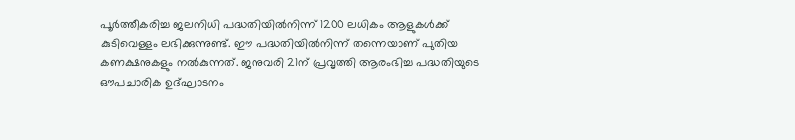പൂര്‍ത്തീകരിച്ച ജലനിധി പദ്ധതിയില്‍നിന്ന് 1200 ലധികം ആളുകള്‍ക്ക് കുടിവെള്ളം ലഭിക്കുന്നുണ്ട്. ഈ പദ്ധതിയില്‍നിന്ന് തന്നെയാണ് പുതിയ കണക്ഷനുകളും നൽകുന്നത്. ജനുവരി 21ന് പ്രവൃത്തി ആരംഭിച്ച പദ്ധതിയുടെ ഔപചാരിക ഉദ്ഘാടനം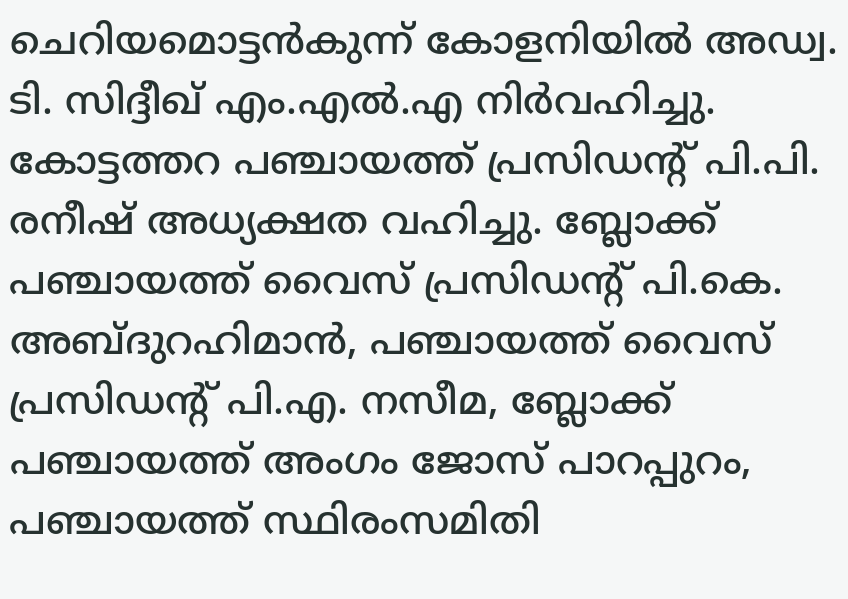ചെറിയമൊട്ടന്‍കുന്ന് കോളനിയില്‍ അഡ്വ. ടി. സിദ്ദീഖ് എം.എൽ.എ നിർവഹിച്ചു. കോട്ടത്തറ പഞ്ചായത്ത് പ്രസിഡന്‍റ് പി.പി. രനീഷ് അധ്യക്ഷത വഹിച്ചു. ബ്ലോക്ക് പഞ്ചായത്ത് വൈസ് പ്രസിഡന്‍റ് പി.കെ. അബ്ദുറഹിമാന്‍, പഞ്ചായത്ത് വൈസ് പ്രസിഡന്‍റ് പി.എ. നസീമ, ബ്ലോക്ക് പഞ്ചായത്ത് അംഗം ജോസ് പാറപ്പുറം, പഞ്ചായത്ത് സ്ഥിരംസമിതി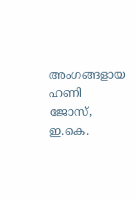അംഗങ്ങളായ ഹണി ജോസ്, ഇ.കെ.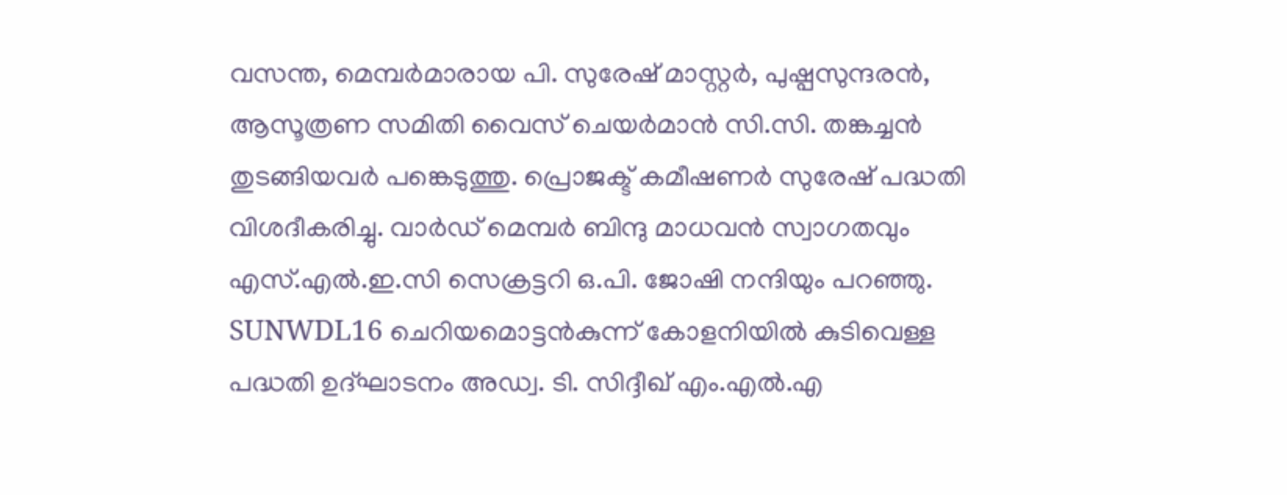വസന്ത, മെമ്പര്‍മാരായ പി. സുരേഷ് മാസ്റ്റര്‍, പുഷ്പസുന്ദരന്‍, ആസൂത്രണ സമിതി വൈസ് ചെയര്‍മാന്‍ സി.സി. തങ്കച്ചന്‍ തുടങ്ങിയവര്‍ പങ്കെടുത്തു. പ്രൊജക്ട് കമീഷണര്‍ സുരേഷ് പദ്ധതി വിശദീകരിച്ചു. വാര്‍ഡ് മെമ്പര്‍ ബിന്ദു മാധവന്‍ സ്വാഗതവും എസ്.എല്‍.ഇ.സി സെക്രട്ടറി ഒ.പി. ജോഷി നന്ദിയും പറഞ്ഞു. SUNWDL16 ചെറിയമൊട്ടന്‍കുന്ന് കോളനിയില്‍ കുടിവെള്ള പദ്ധതി ഉദ്ഘാടനം അഡ്വ. ടി. സിദ്ദീഖ് എം.എൽ.എ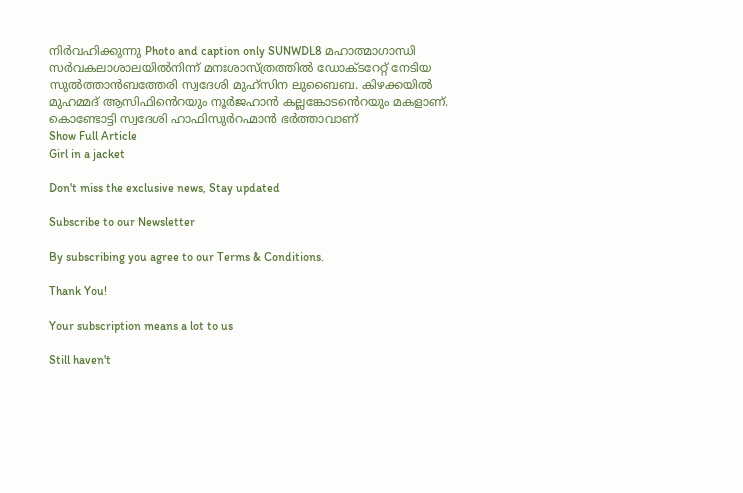നിർവഹിക്കുന്നു Photo and caption only SUNWDL8 മഹാത്മാഗാന്ധി സര്‍വകലാശാലയിൽനിന്ന് മനഃശാസ്ത്രത്തില്‍ ഡോക്ടറേറ്റ് നേടിയ സുല്‍ത്താന്‍ബത്തേരി സ്വദേശി മുഹ്സിന ലുബൈബ. കിഴക്കയില്‍ മുഹമ്മദ്‌ ആസിഫി‍ൻെറയും നൂര്‍ജഹാന്‍ കല്ലങ്കോട‍ൻെറയും മകളാണ്. കൊണ്ടോട്ടി സ്വദേശി ഹാഫിസുര്‍റഹ്മാന്‍ ഭര്‍ത്താവാണ്
Show Full Article
Girl in a jacket

Don't miss the exclusive news, Stay updated

Subscribe to our Newsletter

By subscribing you agree to our Terms & Conditions.

Thank You!

Your subscription means a lot to us

Still haven't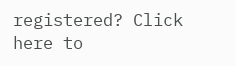registered? Click here to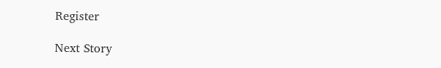Register

Next Story